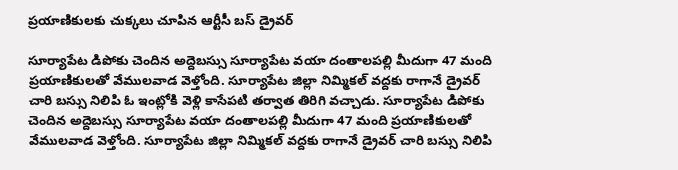ప్రయాణికులకు చుక్కలు చూపిన ఆర్టీసీ బస్ డ్రైవర్

సూర్యాపేట డిపోకు చెందిన అద్దెబస్సు సూర్యాపేట వయా దంతాలపల్లి మీదుగా 47 మంది ప్రయాణికులతో వేములవాడ వెళ్తోంది. సూర్యాపేట జిల్లా నిమ్మికల్ వద్దకు రాగానే డ్రైవర్ చారి బస్సు నిలిపి ఓ ఇంట్లోకి వెళ్లి కాసేపటి తర్వాత తిరిగి వచ్చాడు. సూర్యాపేట డిపోకు చెందిన అద్దెబస్సు సూర్యాపేట వయా దంతాలపల్లి మీదుగా 47 మంది ప్రయాణికులతో వేములవాడ వెళ్తోంది. సూర్యాపేట జిల్లా నిమ్మికల్ వద్దకు రాగానే డ్రైవర్ చారి బస్సు నిలిపి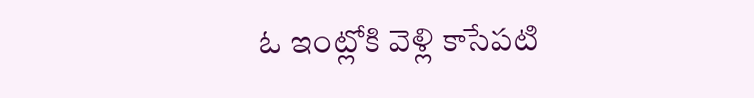ఓ ఇంట్లోకి వెళ్లి కాసేపటి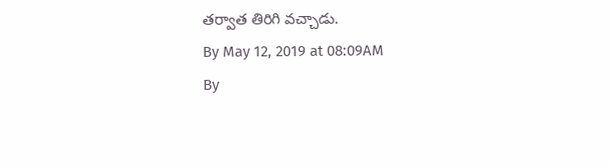తర్వాత తిరిగి వచ్చాడు.
By May 12, 2019 at 08:09AM
By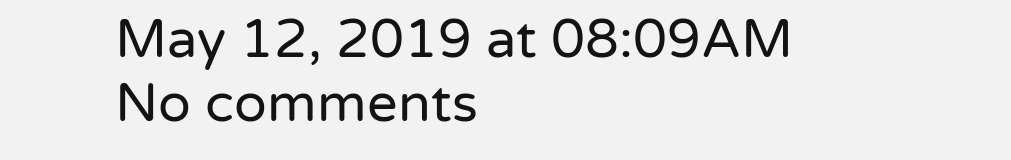May 12, 2019 at 08:09AM
No comments